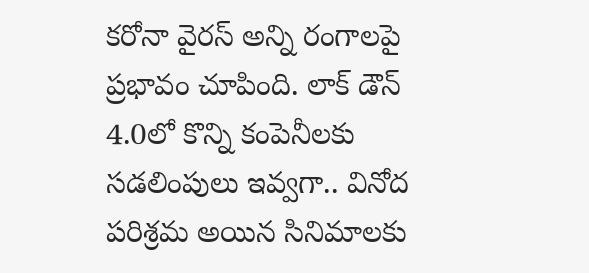కరోనా వైరస్ అన్ని రంగాలపై ప్రభావం చూపింది. లాక్ డౌన్ 4.0లో కొన్ని కంపెనీలకు సడలింపులు ఇవ్వగా.. వినోద పరిశ్రమ అయిన సినిమాలకు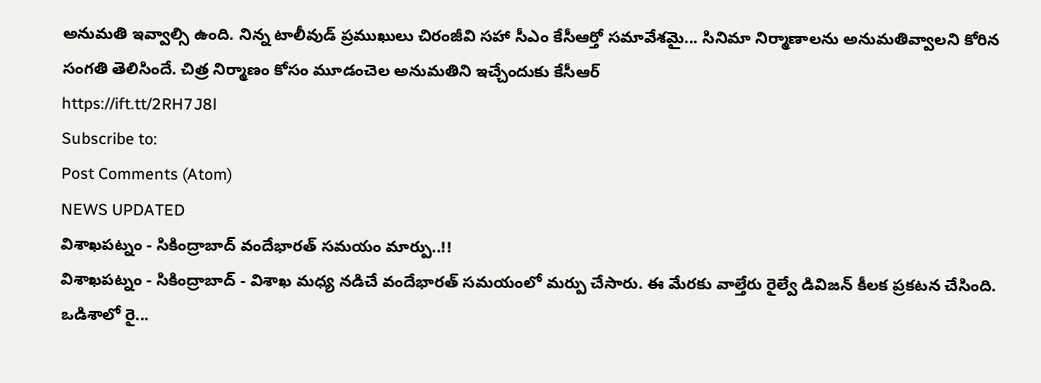అనుమతి ఇవ్వాల్సి ఉంది. నిన్న టాలీవుడ్ ప్రముఖులు చిరంజీవి సహా సీఎం కేసీఆర్తో సమావేశమై... సినిమా నిర్మాణాలను అనుమతివ్వాలని కోరిన సంగతి తెలిసిందే. చిత్ర నిర్మాణం కోసం మూడంచెల అనుమతిని ఇచ్చేందుకు కేసీఆర్
https://ift.tt/2RH7J8l
Subscribe to:
Post Comments (Atom)
NEWS UPDATED
విశాఖపట్నం - సికింద్రాబాద్ వందేభారత్ సమయం మార్పు..!!
విశాఖపట్నం - సికింద్రాబాద్ - విశాఖ మధ్య నడిచే వందేభారత్ సమయంలో మర్పు చేసారు. ఈ మేరకు వాల్తేరు రైల్వే డివిజన్ కీలక ప్రకటన చేసింది. ఒడిశాలో రై...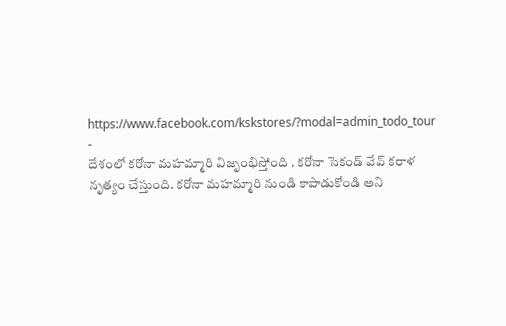https://www.facebook.com/kskstores/?modal=admin_todo_tour
-
దేశంలో కరోనా మహమ్మారి విజృంభిస్తోంది . కరోనా సెకండ్ వేవ్ కరాళ నృత్యం చేస్తుంది. కరోనా మహమ్మారి నుండి కాపాడుకోండి అని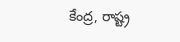కేంద్ర, రాష్ట్ర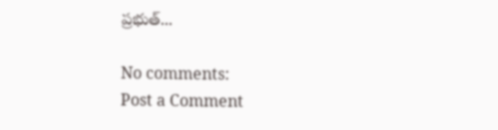ప్రభుత్...

No comments:
Post a Comment